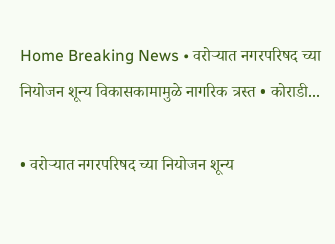Home Breaking News • वरोऱ्यात नगरपरिषद च्या नियोजन शून्य विकासकामामुळे नागरिक त्रस्त • कोराडी...

• वरोऱ्यात नगरपरिषद च्या नियोजन शून्य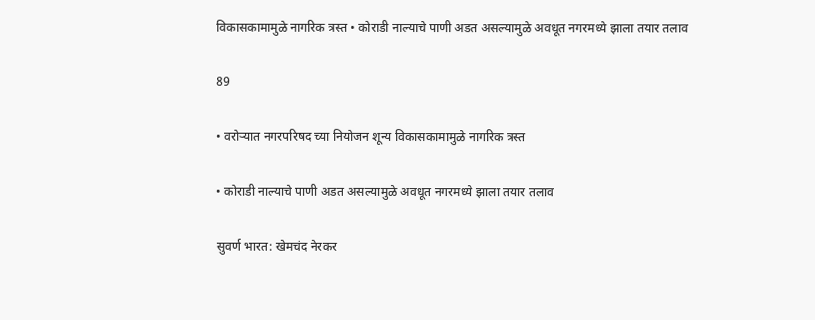विकासकामामुळे नागरिक त्रस्त • कोराडी नाल्याचे पाणी अडत असल्यामुळे अवधूत नगरमध्ये झाला तयार तलाव

89

• वरोऱ्यात नगरपरिषद च्या नियोजन शून्य विकासकामामुळे नागरिक त्रस्त

• कोराडी नाल्याचे पाणी अडत असल्यामुळे अवधूत नगरमध्ये झाला तयार तलाव

सुवर्ण भारत: खेमचंद नेरकर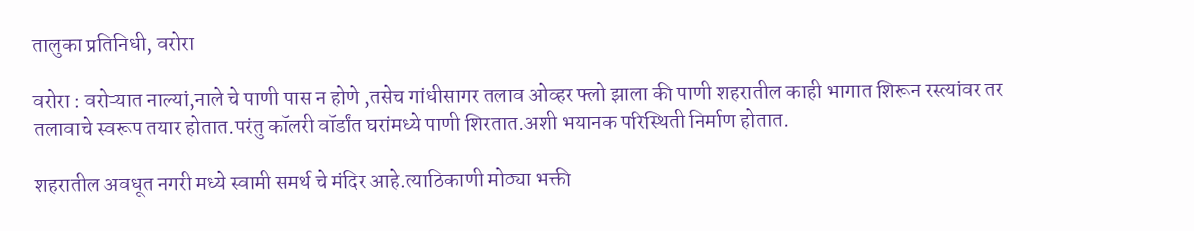तालुका प्रतिनिधी, वरोरा

वरोरा : वरोऱ्यात नाल्यां,नाले चे पाणी पास न होणे ,तसेच गांधीसागर तलाव ओव्हर फ्लो झाला की पाणी शहरातील काही भागात शिरून रस्त्यांवर तर तलावाचे स्वरूप तयार होतात.परंतु कॉलरी वॉर्डांत घरांमध्ये पाणी शिरतात.अशी भयानक परिस्थिती निर्माण होतात.

शहरातील अवधूत नगरी मध्ये स्वामी समर्थ चे मंदिर आहे.त्याठिकाणी मोठ्या भक्ती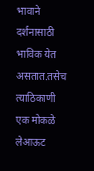भावाने दर्शनासाठी भाविक येत असतात.तसेच त्याठिकाणी एक मोकळे लेआऊट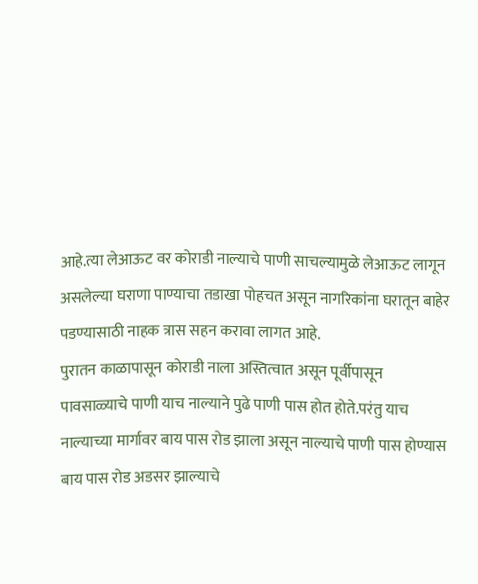आहे.त्या लेआऊट वर कोराडी नाल्याचे पाणी साचल्यामुळे लेआऊट लागून असलेल्या घराणा पाण्याचा तडाखा पोहचत असून नागरिकांना घरातून बाहेर पडण्यासाठी नाहक त्रास सहन करावा लागत आहे.
पुरातन काळापासून कोराडी नाला अस्तित्वात असून पूर्वीपासून पावसाळ्याचे पाणी याच नाल्याने पुढे पाणी पास होत होते.परंतु याच नाल्याच्या मार्गावर बाय पास रोड झाला असून नाल्याचे पाणी पास होण्यास बाय पास रोड अडसर झाल्याचे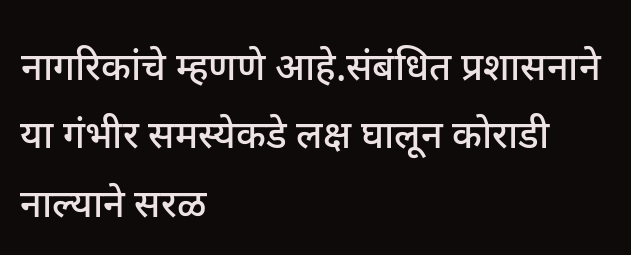नागरिकांचे म्हणणे आहे.संबंधित प्रशासनाने या गंभीर समस्येकडे लक्ष घालून कोराडी नाल्याने सरळ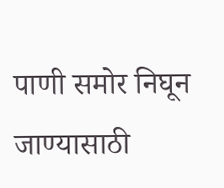पाणी समोर निघून जाण्यासाठी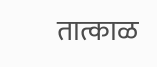तात्काळ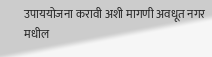उपाययोजना करावी अशी मागणी अवधूत नगर मधील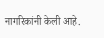नागरिकांनी केली आहे.